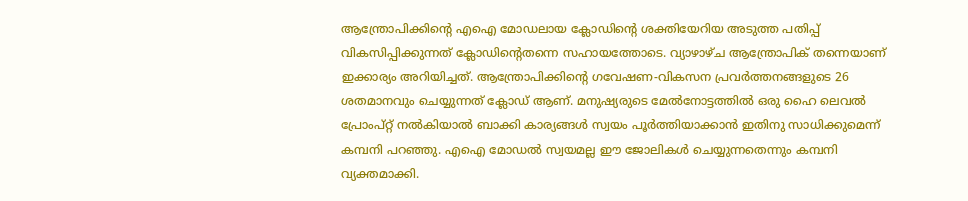ആന്ത്രോപിക്കിന്റെ എഐ മോഡലായ ക്ലോഡിന്റെ ശക്തിയേറിയ അടുത്ത പതിപ്പ് വികസിപ്പിക്കുന്നത് ക്ലോഡിന്റെതന്നെ സഹായത്തോടെ. വ്യാഴാഴ്ച ആന്ത്രോപിക് തന്നെയാണ് ഇക്കാര്യം അറിയിച്ചത്. ആന്ത്രോപിക്കിന്റെ ഗവേഷണ-വികസന പ്രവർത്തനങ്ങളുടെ 26 ശതമാനവും ചെയ്യുന്നത് ക്ലോഡ് ആണ്. മനുഷ്യരുടെ മേൽനോട്ടത്തിൽ ഒരു ഹൈ ലെവൽ പ്രോംപ്റ്റ് നൽകിയാൽ ബാക്കി കാര്യങ്ങൾ സ്വയം പൂർത്തിയാക്കാൻ ഇതിനു സാധിക്കുമെന്ന് കമ്പനി പറഞ്ഞു. എഐ മോഡൽ സ്വയമല്ല ഈ ജോലികൾ ചെയ്യുന്നതെന്നും കമ്പനി വ്യക്തമാക്കി.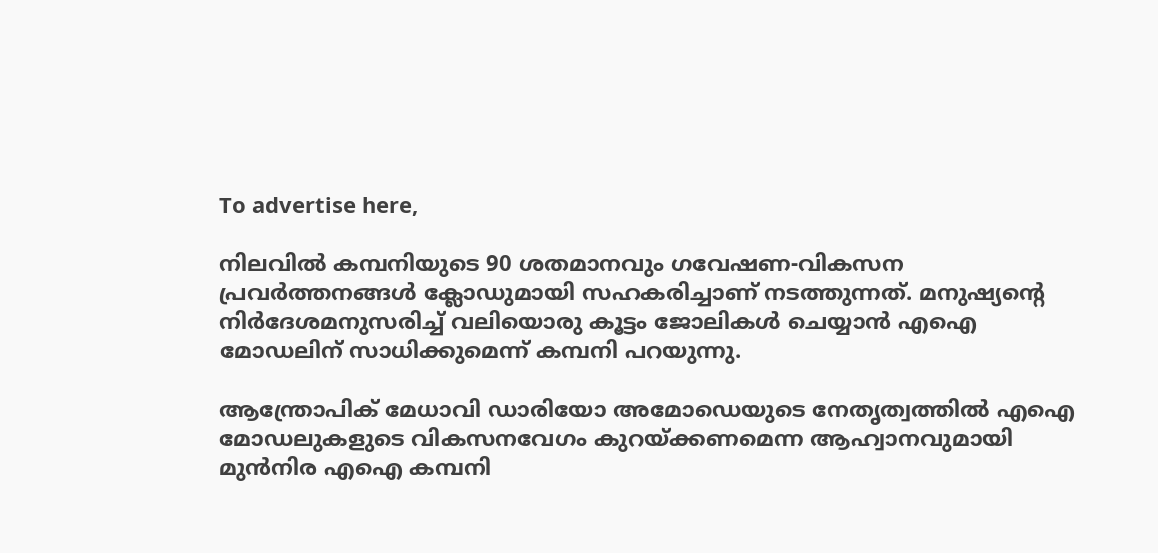To advertise here,

നിലവിൽ കമ്പനിയുടെ 90 ശതമാനവും ഗവേഷണ-വികസന പ്രവർത്തനങ്ങൾ ക്ലോഡുമായി സഹകരിച്ചാണ് നടത്തുന്നത്. മനുഷ്യന്റെ നിർദേശമനുസരിച്ച് വലിയൊരു കൂട്ടം ജോലികൾ ചെയ്യാൻ എഐ മോഡലിന് സാധിക്കുമെന്ന് കമ്പനി പറയുന്നു.

ആന്ത്രോപിക് മേധാവി ഡാരിയോ അമോഡെയുടെ നേതൃത്വത്തിൽ എഐ മോഡലുകളുടെ വികസനവേഗം കുറയ്ക്കണമെന്ന ആഹ്വാനവുമായി മുൻനിര എഐ കമ്പനി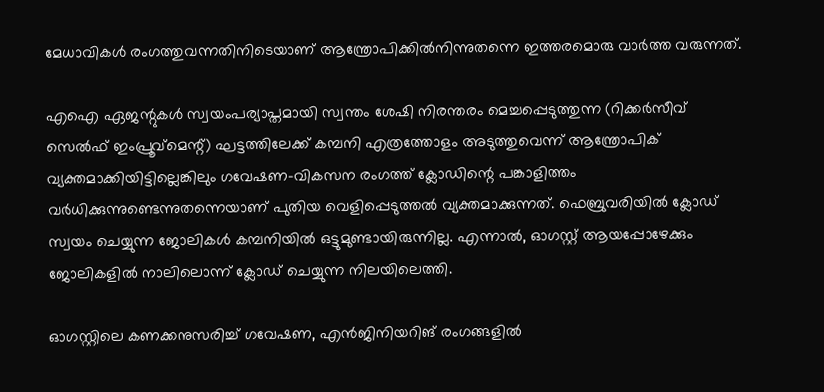മേധാവികൾ രംഗത്തുവന്നതിനിടെയാണ് ആന്ത്രോപിക്കിൽനിന്നുതന്നെ ഇത്തരമൊരു വാർത്ത വരുന്നത്.

എഐ ഏജന്റുകൾ സ്വയംപര്യാപ്തമായി സ്വന്തം ശേഷി നിരന്തരം മെച്ചപ്പെടുത്തുന്ന (റിക്കർസീവ് സെൽഫ് ഇംപ്രൂവ്മെന്റ്) ഘട്ടത്തിലേക്ക് കമ്പനി എത്രത്തോളം അടുത്തുവെന്ന് ആന്ത്രോപിക് വ്യക്തമാക്കിയിട്ടില്ലെങ്കിലും ഗവേഷണ-വികസന രംഗത്ത് ക്ലോഡിന്റെ പങ്കാളിത്തം വർധിക്കുന്നുണ്ടെന്നുതന്നെയാണ് പുതിയ വെളിപ്പെടുത്തൽ വ്യക്തമാക്കുന്നത്. ഫെബ്രുവരിയിൽ ക്ലോഡ് സ്വയം ചെയ്യുന്ന ജോലികൾ കമ്പനിയിൽ ഒട്ടുമുണ്ടായിരുന്നില്ല. എന്നാൽ, ഓഗസ്റ്റ് ആയപ്പോഴേക്കും ജോലികളിൽ നാലിലൊന്ന് ക്ലോഡ് ചെയ്യുന്ന നിലയിലെത്തി.

ഓഗസ്റ്റിലെ കണക്കനുസരിച്ച് ഗവേഷണ, എൻജിനിയറിങ് രംഗങ്ങളിൽ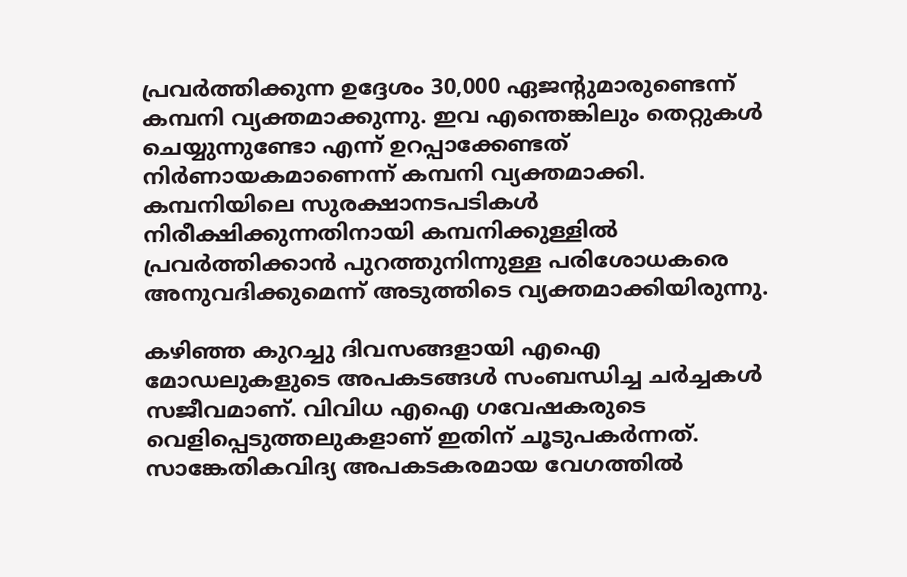പ്രവർത്തിക്കുന്ന ഉദ്ദേശം 30,000 ഏജന്റുമാരുണ്ടെന്ന് കമ്പനി വ്യക്തമാക്കുന്നു. ഇവ എന്തെങ്കിലും തെറ്റുകൾ ചെയ്യുന്നുണ്ടോ എന്ന് ഉറപ്പാക്കേണ്ടത് നിർണായകമാണെന്ന് കമ്പനി വ്യക്തമാക്കി. കമ്പനിയിലെ സുരക്ഷാനടപടികൾ നിരീക്ഷിക്കുന്നതിനായി കമ്പനിക്കുള്ളിൽ പ്രവർത്തിക്കാൻ പുറത്തുനിന്നുള്ള പരിശോധകരെ അനുവദിക്കുമെന്ന് അടുത്തിടെ വ്യക്തമാക്കിയിരുന്നു.

കഴിഞ്ഞ കുറച്ചു ദിവസങ്ങളായി എഐ മോഡലുകളുടെ അപകടങ്ങൾ സംബന്ധിച്ച ചർച്ചകൾ സജീവമാണ്. വിവിധ എഐ ഗവേഷകരുടെ വെളിപ്പെടുത്തലുകളാണ് ഇതിന് ചൂടുപകർന്നത്. സാങ്കേതികവിദ്യ അപകടകരമായ വേഗത്തിൽ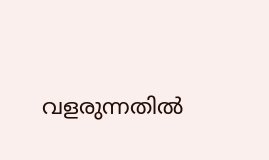വളരുന്നതിൽ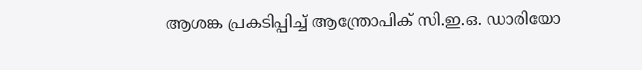ആശങ്ക പ്രകടിപ്പിച്ച് ആന്ത്രോപിക് സി.ഇ.ഒ. ഡാരിയോ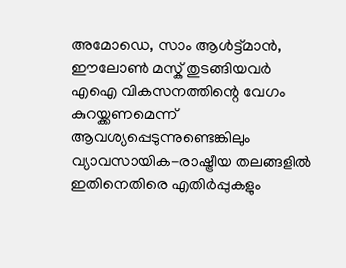അമോഡെ, സാം ആൾട്ട്മാൻ, ഈലോൺ മസ്ക് തുടങ്ങിയവർ എഐ വികസനത്തിന്റെ വേഗം കുറയ്ക്കണമെന്ന് ആവശ്യപ്പെടുന്നുണ്ടെങ്കിലും വ്യാവസായിക-രാഷ്ട്രീയ തലങ്ങളിൽ ഇതിനെതിരെ എതിർപ്പുകളും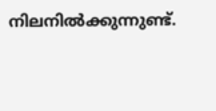നിലനിൽക്കുന്നുണ്ട്.